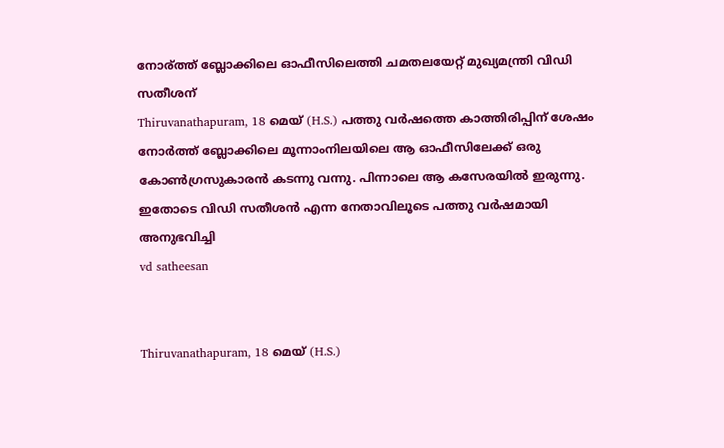നോര്ത്ത് ബ്ലോക്കിലെ ഓഫീസിലെത്തി ചമതലയേറ്റ് മുഖ്യമന്ത്രി വിഡി സതീശന്
Thiruvanathapuram, 18 മെയ് (H.S.) പത്തു വര്‍ഷത്തെ കാത്തിരിപ്പിന് ശേഷം നോര്‍ത്ത് ബ്ലോക്കിലെ മൂന്നാംനിലയിലെ ആ ഓഫീസിലേക്ക് ഒരു കോണ്‍ഗ്രസുകാരന്‍ കടന്നു വന്നു. പിന്നാലെ ആ കസേരയില്‍ ഇരുന്നു. ഇതോടെ വിഡി സതീശന്‍ എന്ന നേതാവിലൂടെ പത്തു വര്‍ഷമായി അനുഭവിച്ചി
vd satheesan


Thiruvanathapuram, 18 മെയ് (H.S.)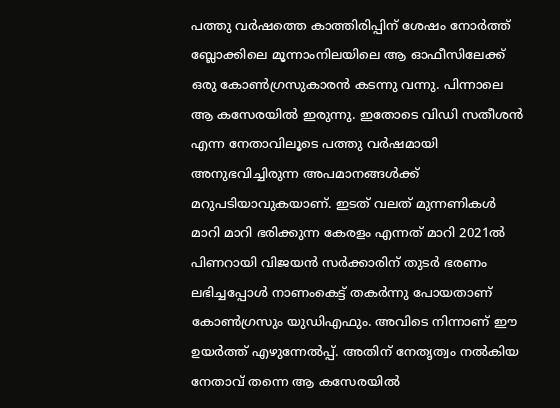പത്തു വര്‍ഷത്തെ കാത്തിരിപ്പിന് ശേഷം നോര്‍ത്ത് ബ്ലോക്കിലെ മൂന്നാംനിലയിലെ ആ ഓഫീസിലേക്ക് ഒരു കോണ്‍ഗ്രസുകാരന്‍ കടന്നു വന്നു. പിന്നാലെ ആ കസേരയില്‍ ഇരുന്നു. ഇതോടെ വിഡി സതീശന്‍ എന്ന നേതാവിലൂടെ പത്തു വര്‍ഷമായി അനുഭവിച്ചിരുന്ന അപമാനങ്ങള്‍ക്ക് മറുപടിയാവുകയാണ്. ഇടത് വലത് മുന്നണികള്‍ മാറി മാറി ഭരിക്കുന്ന കേരളം എന്നത് മാറി 2021ല്‍ പിണറായി വിജയന്‍ സര്‍ക്കാരിന് തുടര്‍ ഭരണം ലഭിച്ചപ്പോള്‍ നാണംകെട്ട് തകര്‍ന്നു പോയതാണ് കോണ്‍ഗ്രസും യുഡിഎഫും. അവിടെ നിന്നാണ് ഈ ഉയര്‍ത്ത് എഴുന്നേല്‍പ്പ്. അതിന് നേതൃത്വം നല്‍കിയ നേതാവ് തന്നെ ആ കസേരയില്‍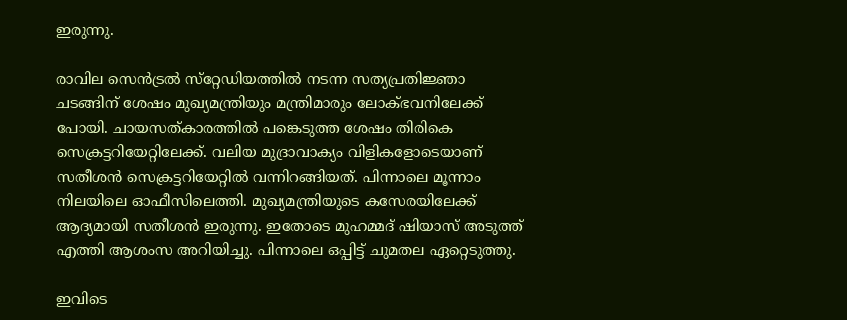ഇരുന്നു.

രാവില സെന്‍ട്രല്‍ സ്‌റ്റേഡിയത്തില്‍ നടന്ന സത്യപ്രതിജ്ഞാ ചടങ്ങിന് ശേഷം മുഖ്യമന്ത്രിയും മന്ത്രിമാരും ലോക്ഭവനിലേക്ക് പോയി. ചായസത്കാരത്തില്‍ പങ്കെടുത്ത ശേഷം തിരികെ സെക്രട്ടറിയേറ്റിലേക്ക്. വലിയ മുദ്രാവാക്യം വിളികളോടെയാണ് സതീശന്‍ സെക്രട്ടറിയേറ്റില്‍ വന്നിറങ്ങിയത്. പിന്നാലെ മൂന്നാം നിലയിലെ ഓഫീസിലെത്തി. മുഖ്യമന്ത്രിയുടെ കസേരയിലേക്ക് ആദ്യമായി സതീശന്‍ ഇരുന്നു. ഇതോടെ മുഹമ്മദ് ഷിയാസ് അടുത്ത് എത്തി ആശംസ അറിയിച്ചു. പിന്നാലെ ഒപ്പിട്ട് ചുമതല ഏറ്റെടുത്തു.

ഇവിടെ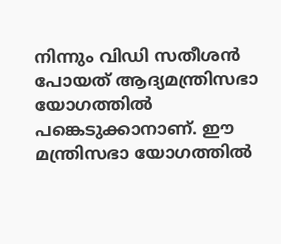നിന്നും വിഡി സതീശന്‍ പോയത് ആദ്യമന്ത്രിസഭാ യോഗത്തില്‍ പങ്കെടുക്കാനാണ്. ഈ മന്ത്രിസഭാ യോഗത്തില്‍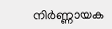നിര്‍ണ്ണായക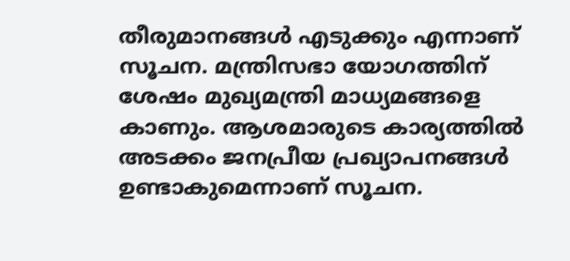തീരുമാനങ്ങള്‍ എടുക്കും എന്നാണ് സൂചന. മന്ത്രിസഭാ യോഗത്തിന് ശേഷം മുഖ്യമന്ത്രി മാധ്യമങ്ങളെ കാണും. ആശമാരുടെ കാര്യത്തില്‍ അടക്കം ജനപ്രീയ പ്രഖ്യാപനങ്ങള്‍ ഉണ്ടാകുമെന്നാണ് സൂചന.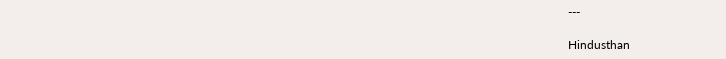---

Hindusthan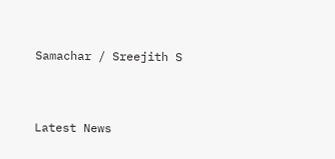Samachar / Sreejith S


Latest News